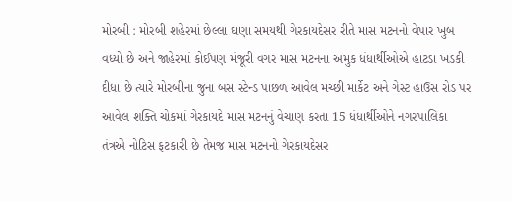મોરબી : મોરબી શહેરમાં છેલ્લા ઘણા સમયથી ગેરકાયદેસર રીતે માસ મટનનો વેપાર ખુબ વધ્યો છે અને જાહેરમાં કોઈપણ મંજૂરી વગર માસ મટનના અમુક ધંધાર્થીઓએ હાટડા ખડકી દીધા છે ત્યારે મોરબીના જુના બસ સ્ટેન્ડ પાછળ આવેલ મચ્છી માર્કેટ અને ગેસ્ટ હાઉસ રોડ પર આવેલ શક્તિ ચોકમાં ગેરકાયદે માસ મટનનું વેચાણ કરતા 15 ધંધાર્થીઓને નગરપાલિકા તંત્રએ નોટિસ ફટકારી છે તેમજ માસ મટનનો ગેરકાયદેસર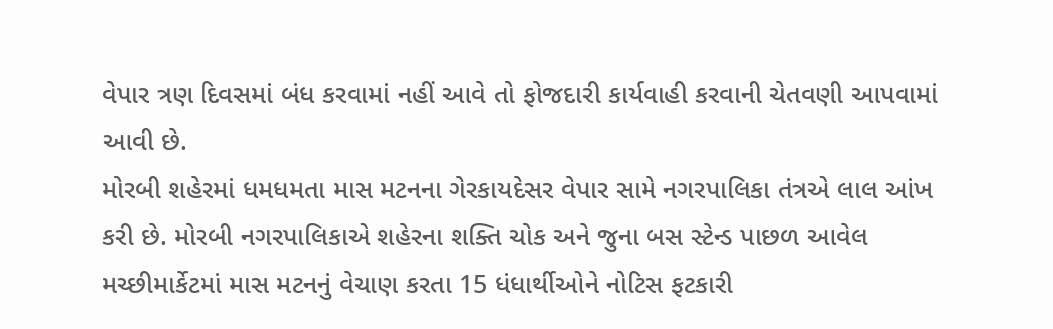વેપાર ત્રણ દિવસમાં બંધ કરવામાં નહીં આવે તો ફોજદારી કાર્યવાહી કરવાની ચેતવણી આપવામાં આવી છે.
મોરબી શહેરમાં ધમધમતા માસ મટનના ગેરકાયદેસર વેપાર સામે નગરપાલિકા તંત્રએ લાલ આંખ કરી છે. મોરબી નગરપાલિકાએ શહેરના શક્તિ ચોક અને જુના બસ સ્ટેન્ડ પાછળ આવેલ મચ્છીમાર્કેટમાં માસ મટનનું વેચાણ કરતા 15 ધંધાર્થીઓને નોટિસ ફટકારી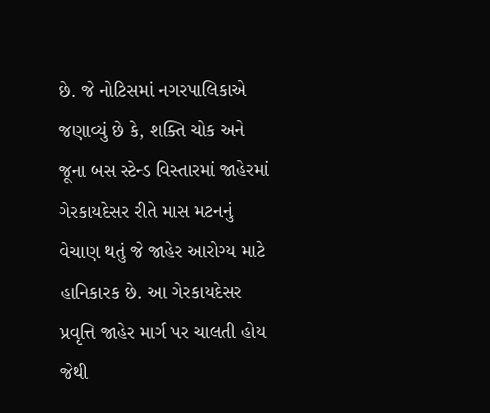છે. જે નોટિસમાં નગરપાલિકાએ જણાવ્યું છે કે, શક્તિ ચોક અને જૂના બસ સ્ટેન્ડ વિસ્તારમાં જાહેરમાં ગેરકાયદેસર રીતે માસ મટનનું વેચાણ થતું જે જાહેર આરોગ્ય માટે હાનિકારક છે. આ ગેરકાયદેસર પ્રવૃત્તિ જાહેર માર્ગ પર ચાલતી હોય જેથી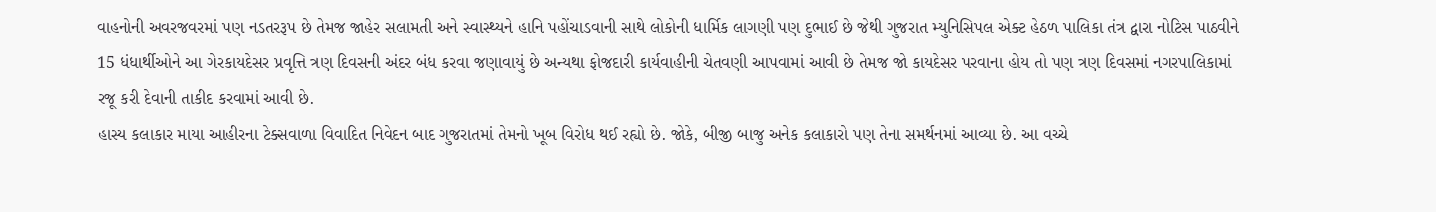વાહનોની અવરજવરમાં પણ નડતરરૂપ છે તેમજ જાહેર સલામતી અને સ્વાસ્થ્યને હાનિ પહોંચાડવાની સાથે લોકોની ધાર્મિક લાગણી પણ દુભાઈ છે જેથી ગુજરાત મ્યુનિસિપલ એક્ટ હેઠળ પાલિકા તંત્ર દ્વારા નોટિસ પાઠવીને 15 ધંધાર્થીઓને આ ગેરકાયદેસર પ્રવૃત્તિ ત્રણ દિવસની અંદર બંધ કરવા જણાવાયું છે અન્યથા ફોજદારી કાર્યવાહીની ચેતવણી આપવામાં આવી છે તેમજ જો કાયદેસર પરવાના હોય તો પણ ત્રણ દિવસમાં નગરપાલિકામાં રજૂ કરી દેવાની તાકીદ કરવામાં આવી છે.
હાસ્ય કલાકાર માયા આહીરના ટેક્સવાળા વિવાદિત નિવેદન બાદ ગુજરાતમાં તેમનો ખૂબ વિરોધ થઈ રહ્યો છે. જોકે, બીજી બાજુ અનેક કલાકારો પણ તેના સમર્થનમાં આવ્યા છે. આ વચ્ચે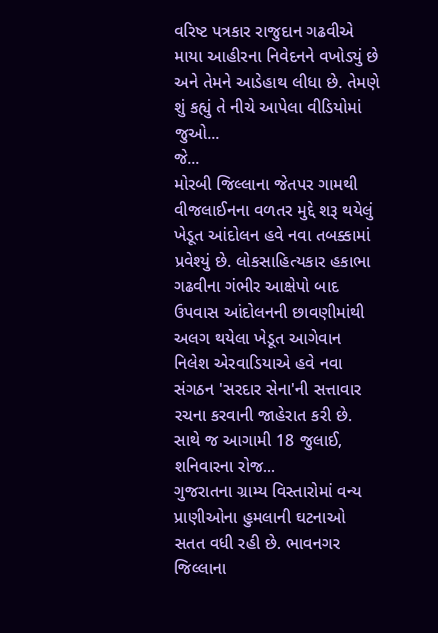વરિષ્ટ પત્રકાર રાજુદાન ગઢવીએ માયા આહીરના નિવેદનને વખોડ્યું છે અને તેમને આડેહાથ લીધા છે. તેમણે શું કહ્યું તે નીચે આપેલા વીડિયોમાં જુઓ...
જે...
મોરબી જિલ્લાના જેતપર ગામથી વીજલાઈનના વળતર મુદ્દે શરૂ થયેલું ખેડૂત આંદોલન હવે નવા તબક્કામાં પ્રવેશ્યું છે. લોકસાહિત્યકાર હકાભા ગઢવીના ગંભીર આક્ષેપો બાદ ઉપવાસ આંદોલનની છાવણીમાંથી અલગ થયેલા ખેડૂત આગેવાન નિલેશ એરવાડિયાએ હવે નવા સંગઠન 'સરદાર સેના'ની સત્તાવાર રચના કરવાની જાહેરાત કરી છે. સાથે જ આગામી 18 જુલાઈ, શનિવારના રોજ...
ગુજરાતના ગ્રામ્ય વિસ્તારોમાં વન્ય પ્રાણીઓના હુમલાની ઘટનાઓ સતત વધી રહી છે. ભાવનગર જિલ્લાના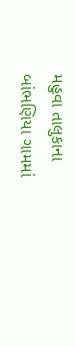મહુવા તાલુકાના બાંભણિયા ગામમાં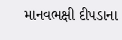માનવભક્ષી દીપડાના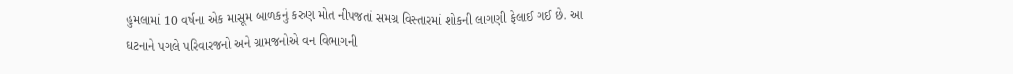હુમલામાં 10 વર્ષના એક માસૂમ બાળકનું કરુણ મોત નીપજતાં સમગ્ર વિસ્તારમાં શોકની લાગણી ફેલાઈ ગઈ છે. આ ઘટનાને પગલે પરિવારજનો અને ગ્રામજનોએ વન વિભાગની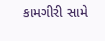કામગીરી સામે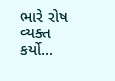ભારે રોષ વ્યક્ત કર્યો...